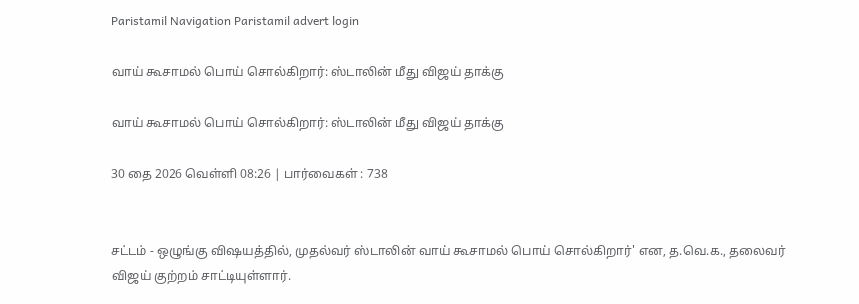Paristamil Navigation Paristamil advert login

வாய் கூசாமல் பொய் சொல்கிறார்: ஸ்டாலின் மீது விஜய் தாக்கு

வாய் கூசாமல் பொய் சொல்கிறார்: ஸ்டாலின் மீது விஜய் தாக்கு

30 தை 2026 வெள்ளி 08:26 | பார்வைகள் : 738


சட்டம் - ஒழுங்கு விஷயத்தில், முதல்வர் ஸ்டாலின் வாய் கூசாமல் பொய் சொல்கிறார்' என, த.வெ.க., தலைவர் விஜய் குற்றம் சாட்டியுள்ளார்.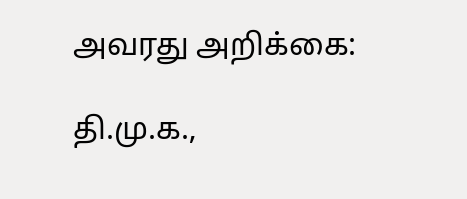அவரது அறிக்கை:

தி.மு.க.,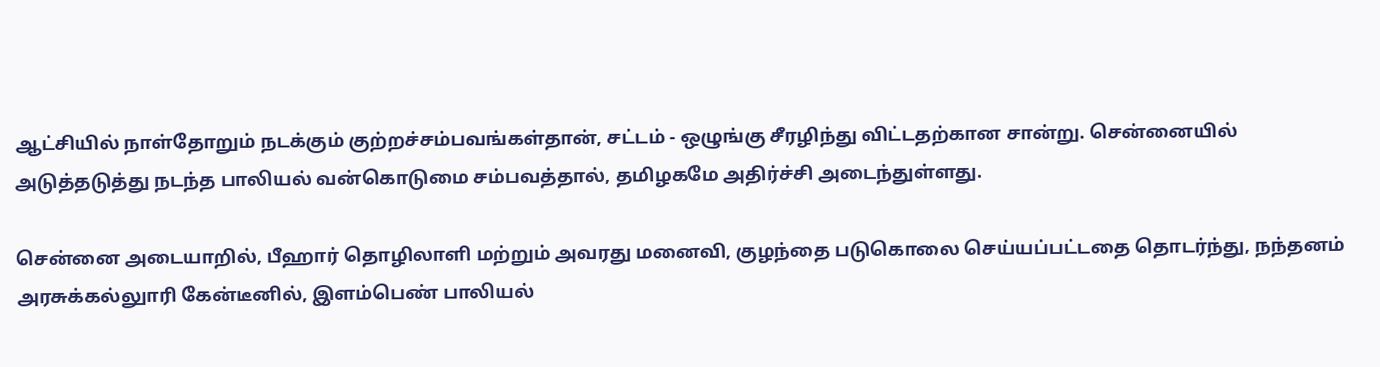ஆட்சியில் நாள்தோறும் நடக்கும் குற்றச்சம்பவங்கள்தான், சட்டம் - ஒழுங்கு சீரழிந்து விட்டதற்கான சான்று. சென்னையில் அடுத்தடுத்து நடந்த பாலியல் வன்கொடுமை சம்பவத்தால், தமிழகமே அதிர்ச்சி அடைந்துள்ளது.

சென்னை அடையாறில், பீஹார் தொழிலாளி மற்றும் அவரது மனைவி, குழந்தை படுகொலை செய்யப்பட்டதை தொடர்ந்து, நந்தனம் அரசுக்கல்லுாரி கேன்டீனில், இளம்பெண் பாலியல்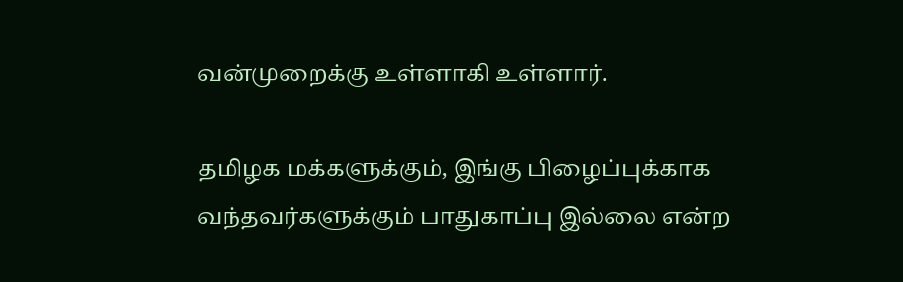வன்முறைக்கு உள்ளாகி உள்ளார்.

தமிழக மக்களுக்கும், இங்கு பிழைப்புக்காக வந்தவர்களுக்கும் பாதுகாப்பு இல்லை என்ற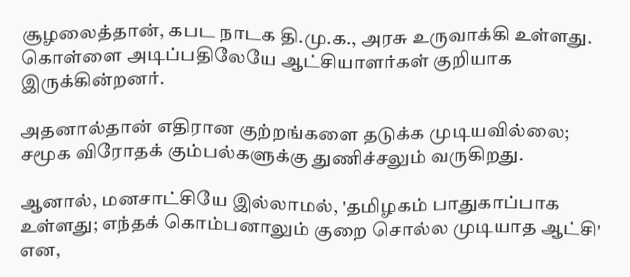சூழலைத்தான், கபட நாடக தி.மு.க., அரசு உருவாக்கி உள்ளது. கொள்ளை அடிப்பதிலேயே ஆட்சியாளர்கள் குறியாக இருக்கின்றனர்.

அதனால்தான் எதிரான குற்றங்களை தடுக்க முடியவில்லை; சமூக விரோதக் கும்பல்களுக்கு துணிச்சலும் வருகிறது.

ஆனால், மனசாட்சியே இல்லாமல், 'தமிழகம் பாதுகாப்பாக உள்ளது; எந்தக் கொம்பனாலும் குறை சொல்ல முடியாத ஆட்சி' என,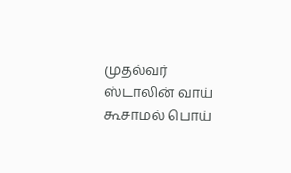முதல்வர் ஸ்டாலின் வாய் கூசாமல் பொய்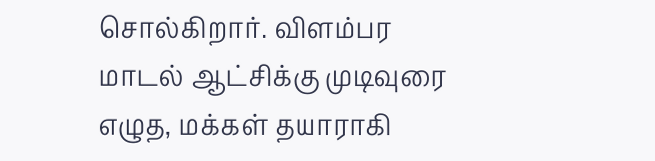சொல்கிறார். விளம்பர மாடல் ஆட்சிக்கு முடிவுரை எழுத, மக்கள் தயாராகி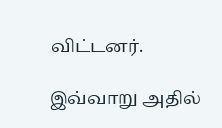விட்டனர்.

இவ்வாறு அதில்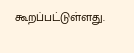கூறப்பட்டுள்ளது.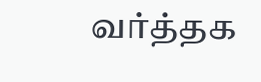வர்த்தக‌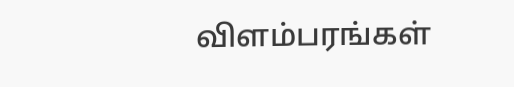விளம்பரங்கள்